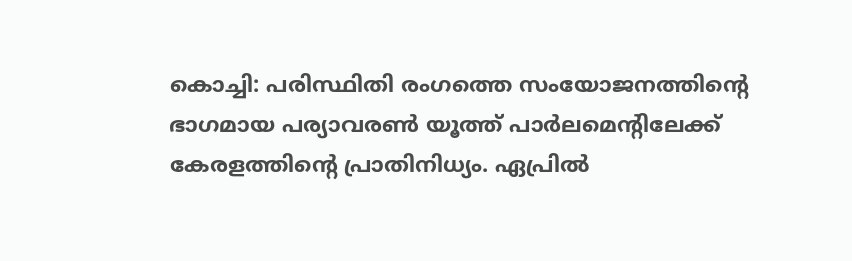കൊച്ചി: പരിസ്ഥിതി രംഗത്തെ സംയോജനത്തിന്റെ ഭാഗമായ പര്യാവരൺ യൂത്ത് പാർലമെന്റിലേക്ക് കേരളത്തിന്റെ പ്രാതിനിധ്യം. ഏപ്രിൽ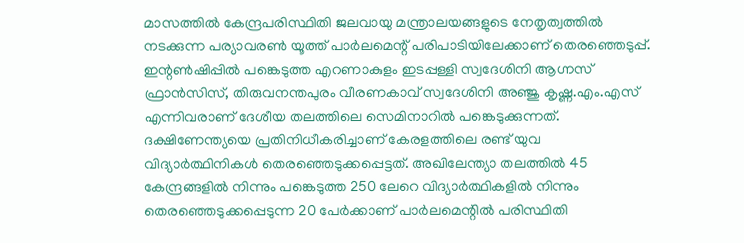മാസത്തിൽ കേന്ദ്രപരിസ്ഥിതി ജലവായു മന്ത്രാലയങ്ങളുടെ നേതൃത്വത്തിൽ നടക്കുന്ന പര്യാവരൺ യൂത്ത് പാർലമെന്റ് പരിപാടിയിലേക്കാണ് തെരഞ്ഞെടുപ്പ്. ഇന്റൺഷിപ്പിൽ പങ്കെടുത്ത എറണാകുളം ഇടപ്പള്ളി സ്വദേശിനി ആഗ്നസ് ഫ്രാൻസിസ്, തിരുവനന്തപുരം വീരണകാവ് സ്വദേശിനി അഞ്ജു കൃഷ്ണ.എം.എസ് എന്നിവരാണ് ദേശീയ തലത്തിലെ സെമിനാറിൽ പങ്കെടുക്കുന്നത്.
ദക്ഷിണേന്ത്യയെ പ്രതിനിധീകരിച്ചാണ് കേരളത്തിലെ രണ്ട് യുവ വിദ്യാർത്ഥിനികൾ തെരഞ്ഞെടുക്കപ്പെട്ടത്. അഖിലേന്ത്യാ തലത്തിൽ 45 കേന്ദ്രങ്ങളിൽ നിന്നും പങ്കെടുത്ത 250 ലേറെ വിദ്യാർത്ഥികളിൽ നിന്നും തെരഞ്ഞെടുക്കപ്പെടുന്ന 20 പേർക്കാണ് പാർലമെന്റിൽ പരിസ്ഥിതി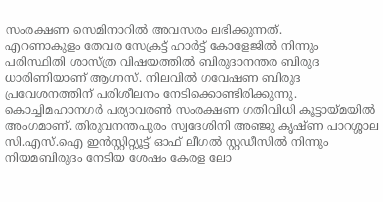സംരക്ഷണ സെമിനാറിൽ അവസരം ലഭിക്കുന്നത്.
എറണാകുളം തേവര സേക്രട്ട് ഹാർട്ട് കോളേജിൽ നിന്നും പരിസ്ഥിതി ശാസ്ത്ര വിഷയത്തിൽ ബിരുദാനന്തര ബിരുദ ധാരിണിയാണ് ആഗ്നസ്. നിലവിൽ ഗവേഷണ ബിരുദ പ്രവേശനത്തിന് പരിശീലനം നേടിക്കൊണ്ടിരിക്കുന്നു. കൊച്ചിമഹാനഗർ പര്യാവരൺ സംരക്ഷണ ഗതിവിധി കൂട്ടായ്മയിൽ അംഗമാണ്. തിരുവനന്തപുരം സ്വദേശിനി അഞ്ജു കൃഷ്ണ പാറശ്ശാല സി.എസ്.ഐ ഇൻസ്റ്റിറ്റ്യൂട്ട് ഓഫ് ലീഗൽ സ്റ്റഡീസിൽ നിന്നും നിയമബിരുദം നേടിയ ശേഷം കേരള ലോ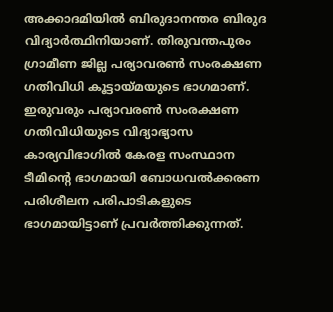അക്കാദമിയിൽ ബിരുദാനന്തര ബിരുദ വിദ്യാർത്ഥിനിയാണ്. തിരുവന്തപുരം ഗ്രാമീണ ജില്ല പര്യാവരൺ സംരക്ഷണ ഗതിവിധി കൂട്ടായ്മയുടെ ഭാഗമാണ്. ഇരുവരും പര്യാവരൺ സംരക്ഷണ ഗതിവിധിയുടെ വിദ്യാഭ്യാസ കാര്യവിഭാഗിൽ കേരള സംസ്ഥാന ടീമിന്റെ ഭാഗമായി ബോധവൽക്കരണ പരിശീലന പരിപാടികളുടെ ഭാഗമായിട്ടാണ് പ്രവർത്തിക്കുന്നത്.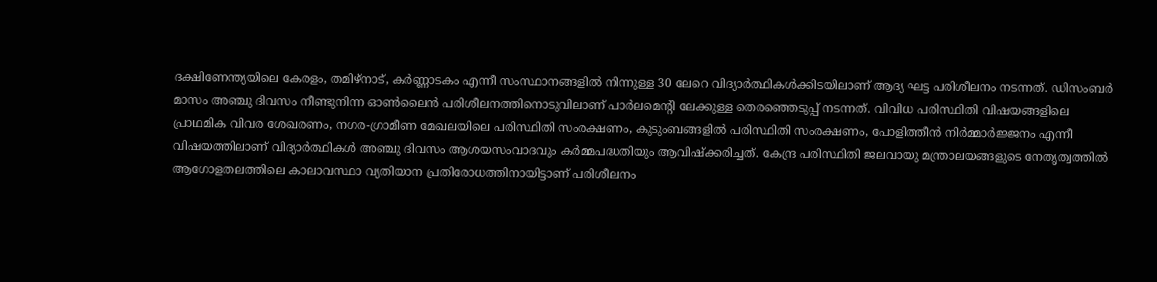ദക്ഷിണേന്ത്യയിലെ കേരളം, തമിഴ്നാട്, കർണ്ണാടകം എന്നീ സംസ്ഥാനങ്ങളിൽ നിന്നുള്ള 30 ലേറെ വിദ്യാർത്ഥികൾക്കിടയിലാണ് ആദ്യ ഘട്ട പരിശീലനം നടന്നത്. ഡിസംബർ മാസം അഞ്ചു ദിവസം നീണ്ടുനിന്ന ഓൺലൈൻ പരിശീലനത്തിനൊടുവിലാണ് പാർലമെന്റി ലേക്കുള്ള തെരഞ്ഞെടുപ്പ് നടന്നത്. വിവിധ പരിസ്ഥിതി വിഷയങ്ങളിലെ പ്രാഥമിക വിവര ശേഖരണം, നഗര-ഗ്രാമീണ മേഖലയിലെ പരിസ്ഥിതി സംരക്ഷണം, കുടുംബങ്ങളിൽ പരിസ്ഥിതി സംരക്ഷണം, പോളിത്തീൻ നിർമ്മാർജ്ജനം എന്നീ വിഷയത്തിലാണ് വിദ്യാർത്ഥികൾ അഞ്ചു ദിവസം ആശയസംവാദവും കർമ്മപദ്ധതിയും ആവിഷ്ക്കരിച്ചത്. കേന്ദ്ര പരിസ്ഥിതി ജലവായു മന്ത്രാലയങ്ങളുടെ നേതൃത്വത്തിൽ ആഗോളതലത്തിലെ കാലാവസ്ഥാ വ്യതിയാന പ്രതിരോധത്തിനായിട്ടാണ് പരിശീലനം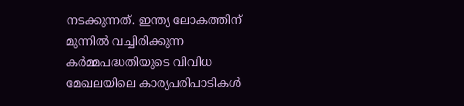നടക്കുന്നത്. ഇന്ത്യ ലോകത്തിന് മുന്നിൽ വച്ചിരിക്കുന്ന കർമ്മപദ്ധതിയുടെ വിവിധ മേഖലയിലെ കാര്യപരിപാടികൾ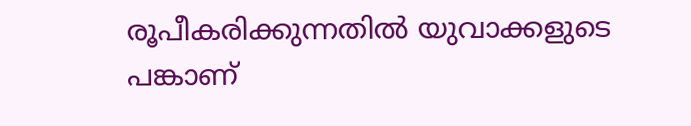രൂപീകരിക്കുന്നതിൽ യുവാക്കളുടെ പങ്കാണ്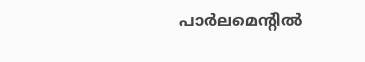പാർലമെന്റിൽ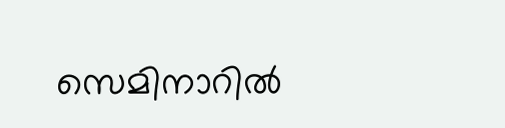സെമിനാറിൽ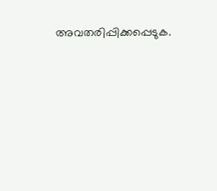അവതരിപ്പിക്കപ്പെടുക.